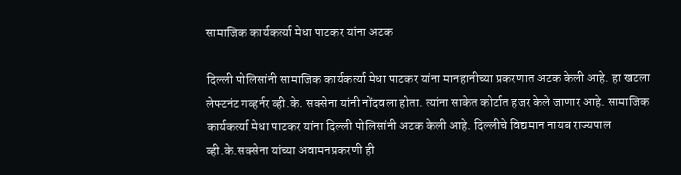सामाजिक कार्यकर्त्या मेधा पाटकर यांना अटक

दिल्ली पोलिसांनी सामाजिक कार्यकर्त्या मेधा पाटकर यांना मानहानीच्या प्रकरणात अटक केली आहे. हा खटला लेफ्टनंट गव्हर्नर व्ही.के. सक्सेना यांनी नोंदवला होता. त्यांना साकेत कोर्टात हजर केले जाणार आहे. सामाजिक कार्यकर्त्या मेधा पाटकर यांना दिल्ली पोलिसांनी अटक केली आहे. दिल्लीचे विद्यमान नायब राज्यपाल व्ही.के.सक्सेना यांच्या अवामनप्रकरणी ही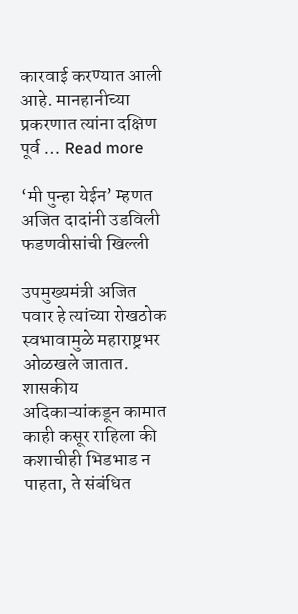कारवाई करण्यात आली आहे. मानहानीच्या प्रकरणात त्यांना दक्षिण पूर्व … Read more

‘मी पुन्हा येईन’ म्हणत अजित दादांनी उडविली फडणवीसांची खिल्ली

उपमुख्यमंत्री अजित पवार हे त्यांच्या रोखठोक स्वभावामुळे महाराष्ट्रभर ओळखले जातात. शासकीय अदिकाऱ्यांकडून कामात काही कसूर राहिला की कशाचीही भिडभाड न पाहता, ते संबंधित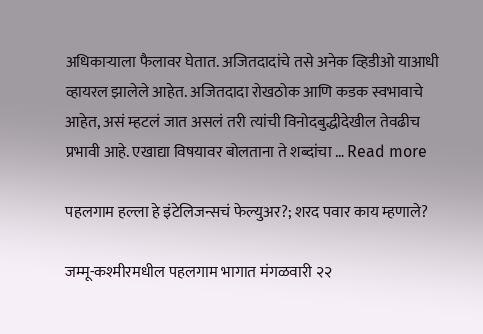अधिकाऱ्याला फैलावर घेतात. अजितदादांचे तसे अनेक व्हिडीओ याआधी व्हायरल झालेले आहेत. अजितदादा रोखठोक आणि कडक स्वभावाचे आहेत, असं म्हटलं जात असलं तरी त्यांची विनोदबुद्धीदेखील तेवढीच प्रभावी आहे. एखाद्या विषयावर बोलताना ते शब्दांचा … Read more

पहलगाम हल्ला हे इंटेलिजन्सचं फेल्युअर?; शरद पवार काय म्हणाले?

जम्मू-कश्मीरमधील पहलगाम भागात मंगळवारी २२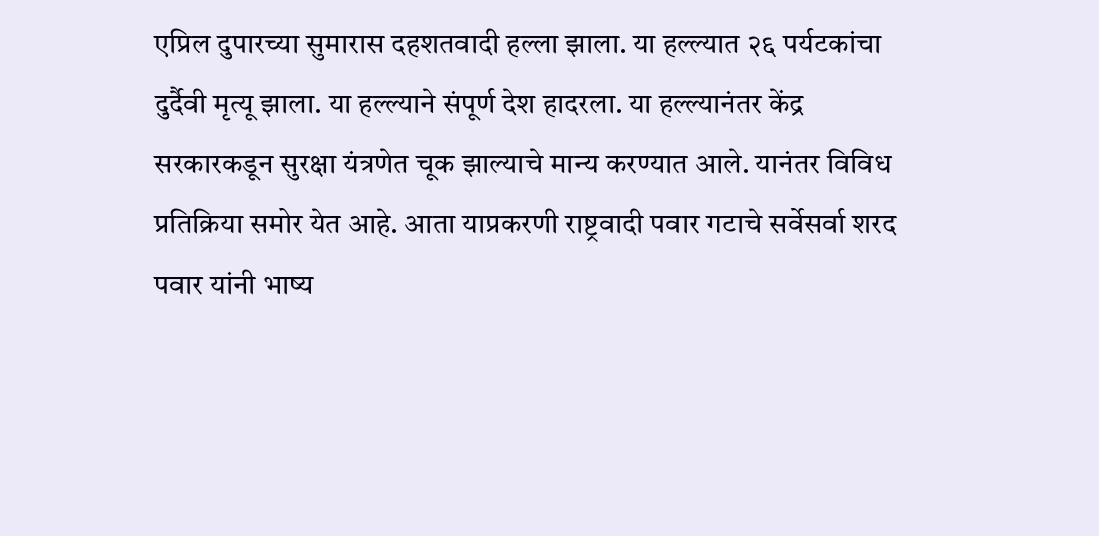एप्रिल दुपारच्या सुमारास दहशतवादी हल्ला झाला. या हल्ल्यात २६ पर्यटकांचा दुर्दैवी मृत्यू झाला. या हल्ल्याने संपूर्ण देश हादरला. या हल्ल्यानंतर केंद्र सरकारकडून सुरक्षा यंत्रणेत चूक झाल्याचे मान्य करण्यात आले. यानंतर विविध प्रतिक्रिया समोर येत आहे. आता याप्रकरणी राष्ट्रवादी पवार गटाचे सर्वेसर्वा शरद पवार यांनी भाष्य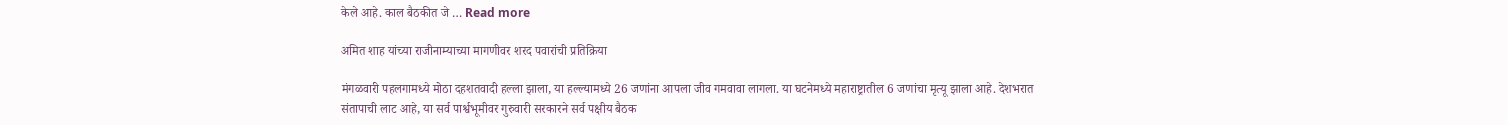केले आहे. काल बैठकीत जे … Read more

अमित शाह यांच्या राजीनाम्याच्या मागणीवर शरद पवारांची प्रतिक्रिया

मंगळवारी पहलगामध्ये मोठा दहशतवादी हल्ला झाला, या हल्ल्यामध्ये 26 जणांना आपला जीव गमवावा लागला. या घटनेमध्ये महाराष्ट्रातील 6 जणांचा मृत्यू झाला आहे. देशभरात संतापाची लाट आहे, या सर्व पार्श्वभूमीवर गुरुवारी सरकारने सर्व पक्षीय बैठक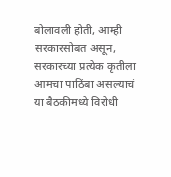बोलावली होती, आम्ही सरकारसोबत असून, सरकारच्या प्रत्येक कृतीला आमचा पाठिंबा असल्याचं या बैठकीमध्ये विरोधी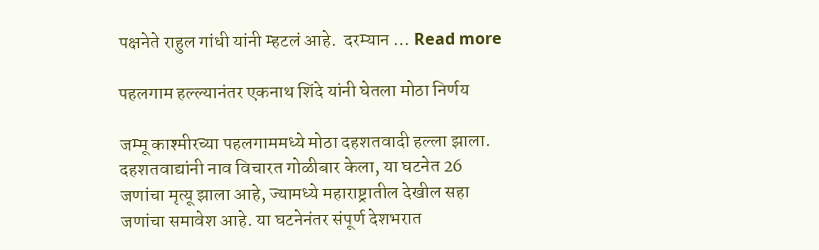पक्षनेते राहुल गांधी यांनी म्हटलं आहे.  दरम्यान … Read more

पहलगाम हल्ल्यानंतर एकनाथ शिंदे यांनी घेतला मोठा निर्णय

जम्मू काश्मीरच्या पहलगाममध्ये मोठा दहशतवादी हल्ला झाला. दहशतवाद्यांनी नाव विचारत गोळीबार केला, या घटनेत 26 जणांचा मृत्यू झाला आहे, ज्यामध्ये महाराष्ट्रातील देखील सहा जणांचा समावेश आहे. या घटनेनंतर संपूर्ण देशभरात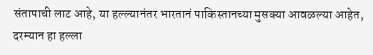संतापाची लाट आहे, या हल्ल्यानंतर भारतानं पाकिस्तानच्या मुसक्या आवळल्या आहेत, दरम्यान हा हल्ला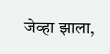जेव्हा झाला,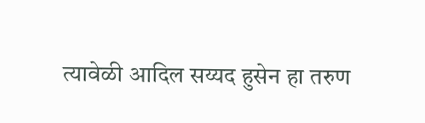त्यावेळी आदिल सय्यद हुसेन हा तरुण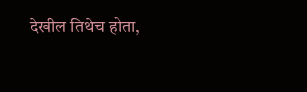देखील तिथेच होता,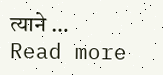त्याने … Read more